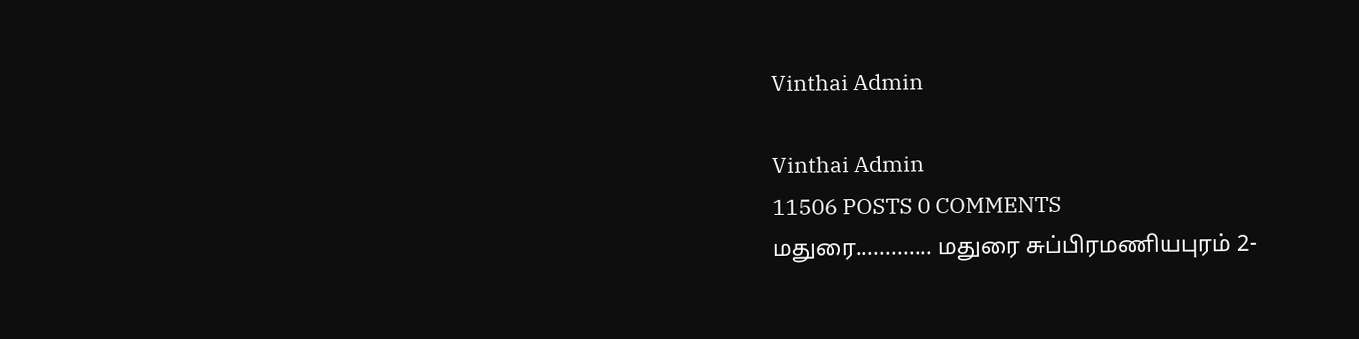Vinthai Admin

Vinthai Admin
11506 POSTS 0 COMMENTS
மதுரை............. மதுரை சுப்பிரமணியபுரம் 2-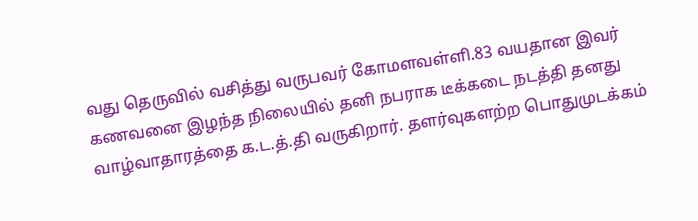வது தெருவில் வசித்து வருபவர் கோமளவள்ளி.83 வயதான இவர் கணவனை இழந்த நிலையில் தனி நபராக டீக்கடை நடத்தி தனது வாழ்வாதாரத்தை க.ட.த்.தி வருகிறார். தளர்வுகளற்ற பொதுமுடக்கம்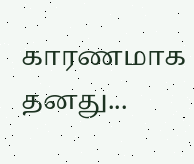காரணமாக தனது...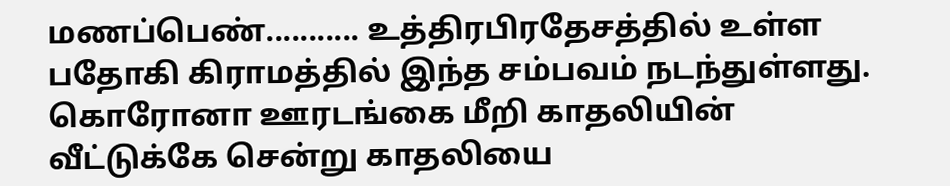மணப்பெண்........... உத்திரபிரதேசத்தில் உள்ள பதோகி கிராமத்தில் இந்த சம்பவம் நடந்துள்ளது. கொரோனா ஊரடங்கை மீறி காதலியின் வீட்டுக்கே சென்று காதலியை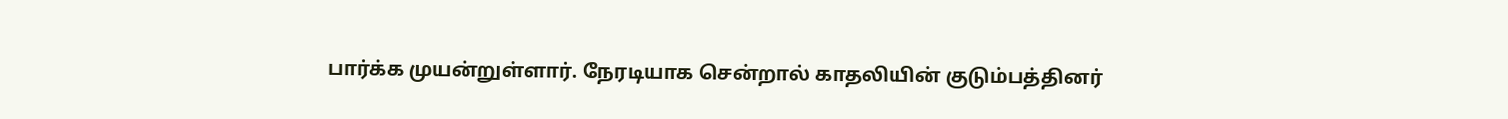பார்க்க முயன்றுள்ளார். நேரடியாக சென்றால் காதலியின் குடும்பத்தினர்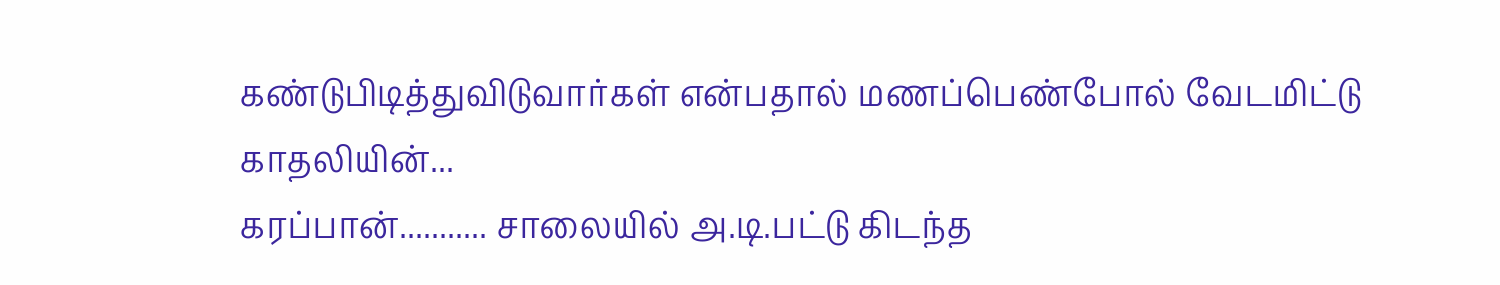கண்டுபிடித்துவிடுவார்கள் என்பதால் மணப்பெண்போல் வேடமிட்டு காதலியின்...
கரப்பான்........... சாலையில் அ.டி.பட்டு கிடந்த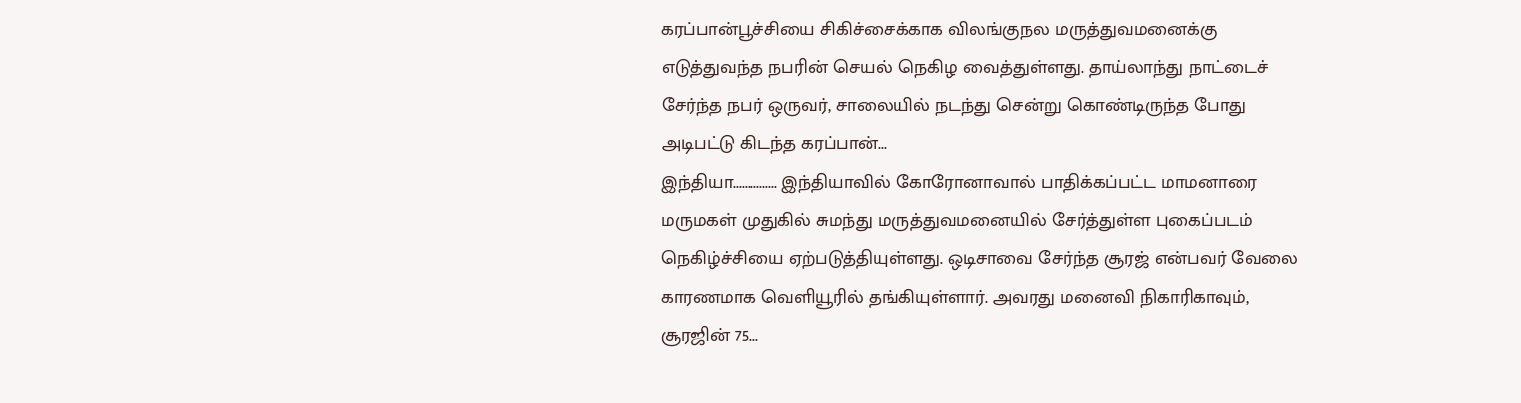கரப்பான்பூச்சியை சிகிச்சைக்காக விலங்குநல மருத்துவமனைக்கு எடுத்துவந்த நபரின் செயல் நெகிழ வைத்துள்ளது. தாய்லாந்து நாட்டைச் சேர்ந்த நபர் ஒருவர், சாலையில் நடந்து சென்று கொண்டிருந்த போது அடிபட்டு கிடந்த கரப்பான்...
இந்தியா............... இந்தியாவில் கோரோனாவால் பாதிக்கப்பட்ட மாமனாரை மருமகள் முதுகில் சுமந்து மருத்துவமனையில் சேர்த்துள்ள புகைப்படம் நெகிழ்ச்சியை ஏற்படுத்தியுள்ளது. ஒடிசாவை சேர்ந்த சூரஜ் என்பவர் வேலை காரணமாக வெளியூரில் தங்கியுள்ளார். அவரது மனைவி நிகாரிகாவும், சூரஜின் 75...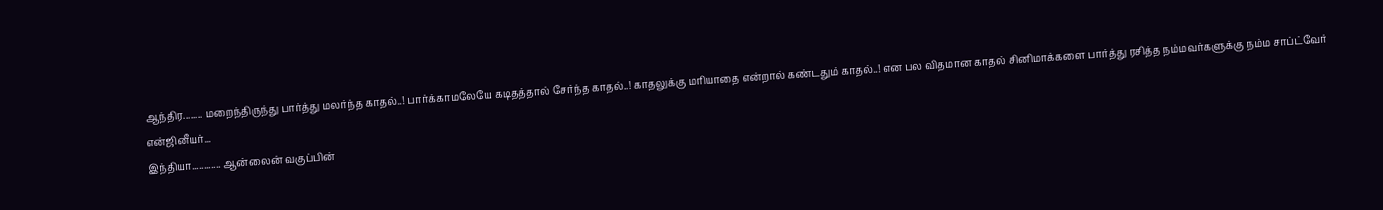ஆந்திர........ மறைந்திருந்து பார்த்து மலர்ந்த காதல்..! பார்க்காமலேயே கடிதத்தால் சேர்ந்த காதல்..! காதலுக்கு மரியாதை என்றால் கண்டதும் காதல்..! என பல விதமான காதல் சினிமாக்களை பார்த்து ரசித்த நம்மவர்களுக்கு நம்ம சாப்ட்வேர் என்ஜினீயர்...
இந்தியா............ ஆன்லைன் வகுப்பின்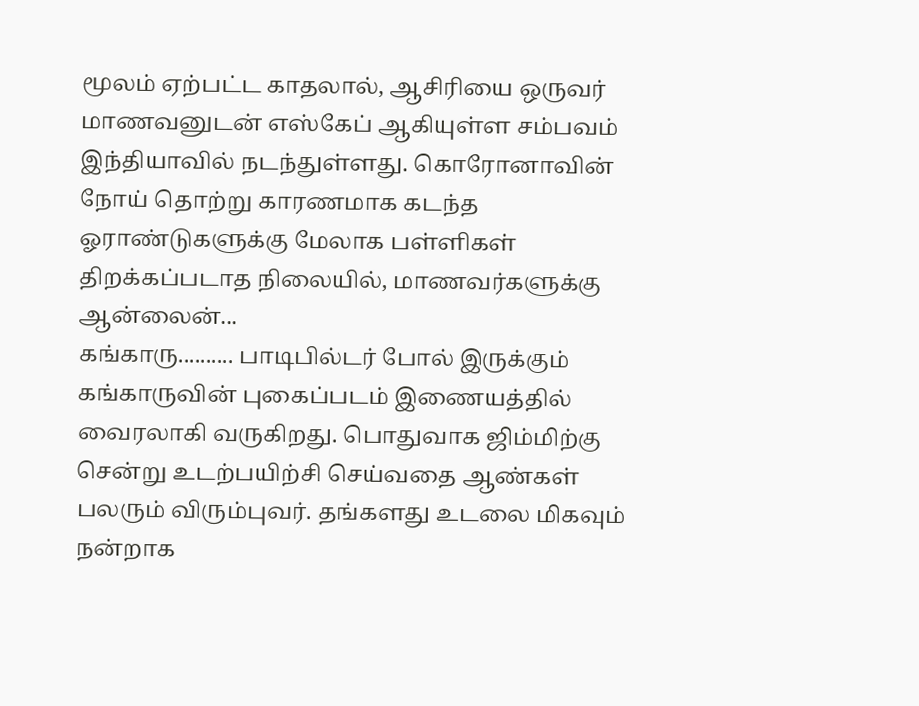மூலம் ஏற்பட்ட காதலால், ஆசிரியை ஒருவர் மாணவனுடன் எஸ்கேப் ஆகியுள்ள சம்பவம் இந்தியாவில் நடந்துள்ளது. கொரோனாவின் நோய் தொற்று காரணமாக கடந்த ஓராண்டுகளுக்கு மேலாக பள்ளிகள் திறக்கப்படாத நிலையில், மாணவர்களுக்கு ஆன்லைன்...
கங்காரு.......... பாடிபில்டர் போல் இருக்கும் கங்காருவின் புகைப்படம் இணையத்தில் வைரலாகி வருகிறது. பொதுவாக ஜிம்மிற்கு சென்று உடற்பயிற்சி செய்வதை ஆண்கள் பலரும் விரும்புவர். தங்களது உடலை மிகவும் நன்றாக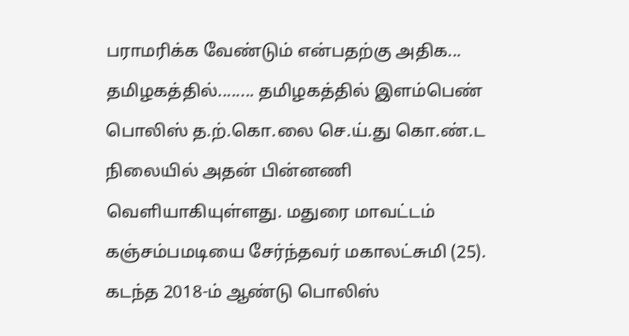பராமரிக்க வேண்டும் என்பதற்கு அதிக...
தமிழகத்தில்........ தமிழகத்தில் இளம்பெண் பொலிஸ் த.ற்.கொ.லை செ.ய்.து கொ.ண்.ட நிலையில் அதன் பின்னணி வெளியாகியுள்ளது. மதுரை மாவட்டம் கஞ்சம்பமடியை சேர்ந்தவர் மகாலட்சுமி (25). கடந்த 2018-ம் ஆண்டு பொலிஸ்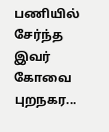பணியில் சேர்ந்த இவர் கோவை புறநகர...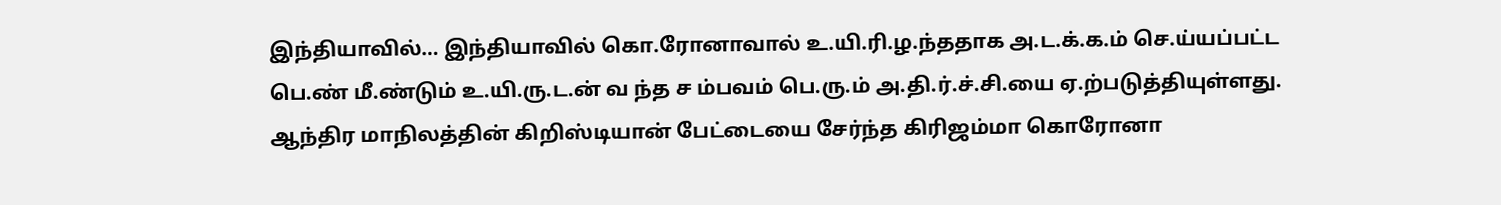இந்தியாவில்… இந்தியாவில் கொ.ரோனாவால் உ.யி.ரி.ழ.ந்ததாக அ.ட.க்.க.ம் செ.ய்யப்பட்ட பெ.ண் மீ.ண்டும் உ.யி.ரு.ட.ன் வ ந்த ச ம்பவம் பெ.ரு.ம் அ.தி.ர்.ச்.சி.யை ஏ.ற்படுத்தியுள்ளது. ஆந்திர மாநிலத்தின் கிறிஸ்டியான் பேட்டையை சேர்ந்த கிரிஜம்மா கொரோனா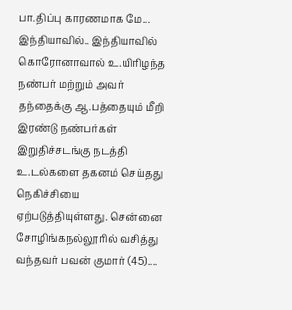பா.திப்பு காரணமாக மே...
இந்தியாவில்.. இந்தியாவில் கொரோனாவால் உ.யிரிழந்த நண்பர் மற்றும் அவர் தந்தைக்கு ஆ.பத்தையும் மீறி இரண்டு நண்பர்கள் இறுதிச்சடங்கு நடத்தி உ.டல்களை தகனம் செய்தது நெகிச்சியை ஏற்படுத்தியுள்ளது. சென்னை சோழிங்கநல்லூரில் வசித்து வந்தவர் பவன் குமார் (45)....